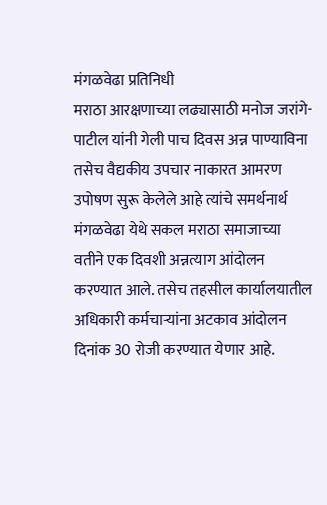मंगळवेढा प्रतिनिधी
मराठा आरक्षणाच्या लढ्यासाठी मनोज जरांगे-पाटील यांनी गेली पाच दिवस अन्न पाण्याविना तसेच वैद्यकीय उपचार नाकारत आमरण उपोषण सुरू केलेले आहे त्यांचे समर्थनार्थ मंगळवेढा येथे सकल मराठा समाजाच्या वतीने एक दिवशी अन्नत्याग आंदोलन करण्यात आले. तसेच तहसील कार्यालयातील अधिकारी कर्मचाऱ्यांना अटकाव आंदोलन दिनांक 30 रोजी करण्यात येणार आहे.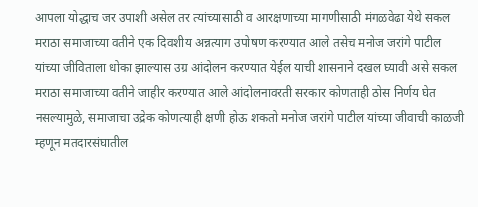आपला योद्धाच जर उपाशी असेल तर त्यांच्यासाठी व आरक्षणाच्या मागणीसाठी मंगळवेढा येथे सकल मराठा समाजाच्या वतीने एक दिवशीय अन्नत्याग उपोषण करण्यात आले तसेच मनोज जरांगे पाटील यांच्या जीविताला धोका झाल्यास उग्र आंदोलन करण्यात येईल याची शासनाने दखल घ्यावी असे सकल मराठा समाजाच्या वतीने जाहीर करण्यात आले आंदोलनावरती सरकार कोणताही ठोस निर्णय घेत नसल्यामुळे, समाजाचा उद्रेक कोणत्याही क्षणी होऊ शकतो मनोज जरांगे पाटील यांच्या जीवाची काळजी म्हणून मतदारसंघातील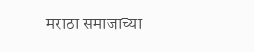मराठा समाजाच्या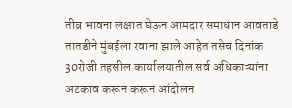तीव्र भावना लक्षात घेऊन आमदार समाधान आवताडे तातडीने मुंबईला रवाना झाले आहेत तसेच दिनांक 30रोजी तहसील कार्यालयातील सर्व अधिकाऱ्यांना अटकाव करून करून आंदोलन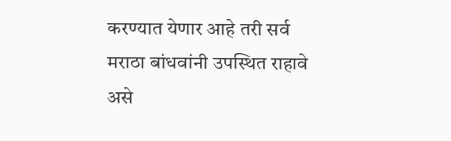करण्यात येणार आहे तरी सर्व मराठा बांधवांनी उपस्थित राहावे असे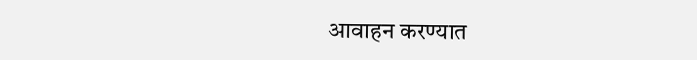आवाहन करण्यात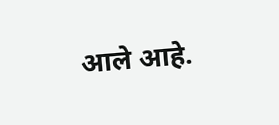आले आहे.